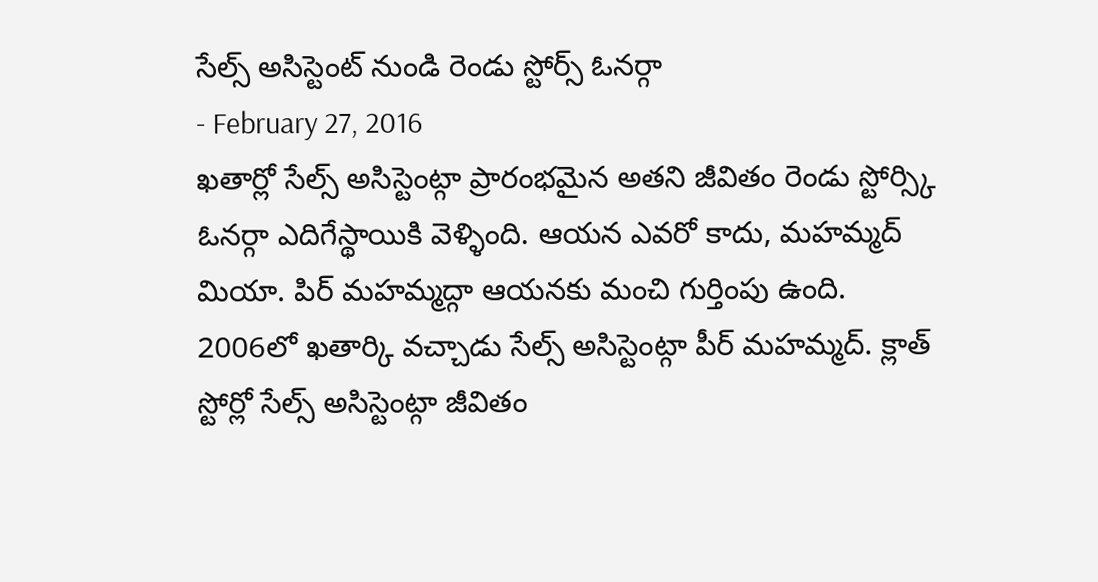సేల్స్ అసిస్టెంట్ నుండి రెండు స్టోర్స్ ఓనర్గా
- February 27, 2016
ఖతార్లో సేల్స్ అసిస్టెంట్గా ప్రారంభమైన అతని జీవితం రెండు స్టోర్స్కి ఓనర్గా ఎదిగేస్థాయికి వెళ్ళింది. ఆయన ఎవరో కాదు, మహమ్మద్ మియా. పిర్ మహమ్మద్గా ఆయనకు మంచి గుర్తింపు ఉంది. 2006లో ఖతార్కి వచ్చాడు సేల్స్ అసిస్టెంట్గా పీర్ మహమ్మద్. క్లాత్ స్టోర్లో సేల్స్ అసిస్టెంట్గా జీవితం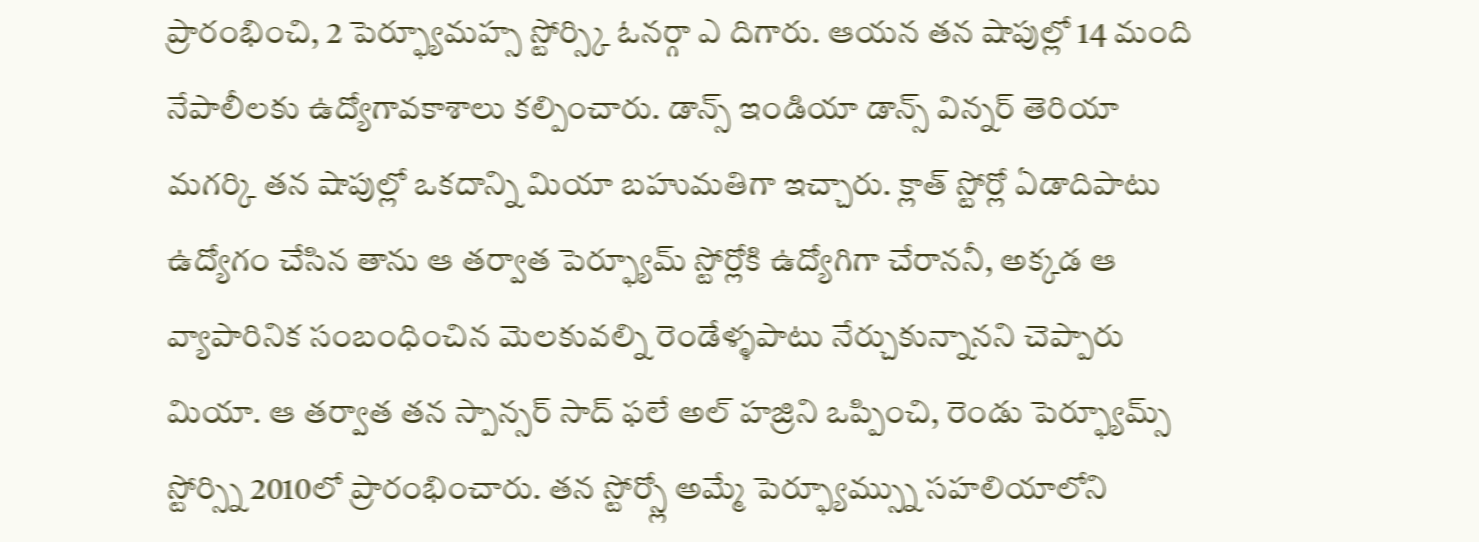ప్రారంభించి, 2 పెర్ఫ్యూమహ్స స్టోర్స్కి ఓనర్గా ఎ దిగారు. ఆయన తన షాపుల్లో 14 మంది నేపాలీలకు ఉద్యోగావకాశాలు కల్పించారు. డాన్స్ ఇండియా డాన్స్ విన్నర్ తెరియా మగర్కి తన షాపుల్లో ఒకదాన్ని మియా బహుమతిగా ఇచ్చారు. క్లాత్ స్టోర్లో ఏడాదిపాటు ఉద్యోగం చేసిన తాను ఆ తర్వాత పెర్ఫ్యూమ్ స్టోర్లోకి ఉద్యోగిగా చేరాననీ, అక్కడ ఆ వ్యాపారినిక సంబంధించిన మెలకువల్ని రెండేళ్ళపాటు నేర్చుకున్నానని చెప్పారు మియా. ఆ తర్వాత తన స్పాన్సర్ సాద్ ఫలే అల్ హజ్రిని ఒప్పించి, రెండు పెర్ఫ్యూమ్స్ స్టోర్స్ని 2010లో ప్రారంభించారు. తన స్టోర్స్లో అమ్మే పెర్ఫ్యూమ్స్ను సహలియాలోని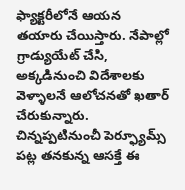ఫ్యాక్టరీలోనే ఆయన తయారు చేయిస్తారు. నేపాల్లో గ్రాడ్యుయేట్ చేసి, అక్కడినుంచి విదేశాలకు వెళ్ళాలనే ఆలోచనతో ఖతార్ చేరుకున్నారు. చిన్నప్పటినుంచీ పెర్ఫ్యూమ్స్ పట్ల తనకున్న ఆసక్తే ఈ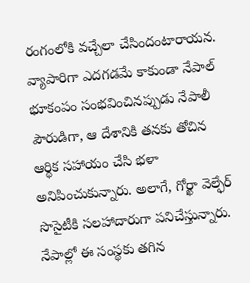రంగంలోకి వచ్చేలా చేసిందంటారాయన. వ్యాపారిగా ఎదగడమే కాకుండా నేపాల్ భూకంపం సంభవించినప్పుడు నేపాలీ పౌరుడిగా, ఆ దేశానికి తనకు తోచిన ఆర్థిక సహాయం చేసి భళా అనిపించుకున్నారు. అలాగే, గోర్ఖా వెల్ఫేర్ సొసైటీకి సలహాదారుగా పనిచేస్తున్నారు. నేపాల్లో ఈ సంస్థకు తగిన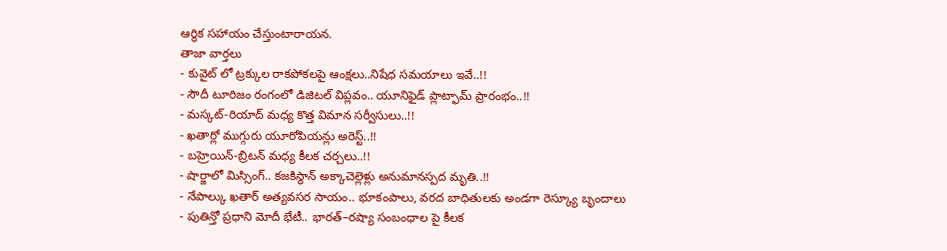ఆర్థిక సహాయం చేస్తుంటారాయన.
తాజా వార్తలు
- కువైట్ లో ట్రక్కుల రాకపోకలపై ఆంక్షలు..నిషేధ సమయాలు ఇవే..!!
- సౌదీ టూరిజం రంగంలో డిజిటల్ విప్లవం.. యూనిఫైడ్ ప్లాట్ఫామ్ ప్రారంభం..!!
- మస్కట్-రియాద్ మధ్య కొత్త విమాన సర్వీసులు..!!
- ఖతార్లో ముగ్గురు యూరోపియన్లు అరెస్ట్..!!
- బహ్రెయిన్-బ్రిటన్ మధ్య కీలక చర్చలు..!!
- షార్జాలో మిస్సింగ్.. కజకిస్థాన్ అక్కాచెల్లెళ్లు అనుమానస్పద మృతి..!!
- నేపాల్కు ఖతార్ అత్యవసర సాయం.. భూకంపాలు, వరద బాధితులకు అండగా రెస్క్యూ బృందాలు
- పుతిన్తో ప్రధాని మోదీ భేటీ.. భారత్–రష్యా సంబంధాల పై కీలక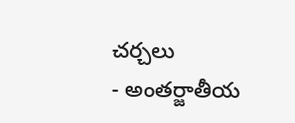చర్చలు
- అంతర్జాతీయ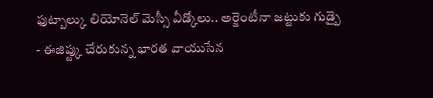ఫుట్బాల్కు లియోనెల్ మెస్సీ వీడ్కోలు.. అర్జెంటీనా జట్టుకు గుడ్బై
- ఈజిప్ట్కు చేరుకున్న భారత వాయుసేన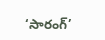‘సారంగ్’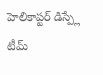హెలికాప్టర్ డిస్ప్లే టీమ్